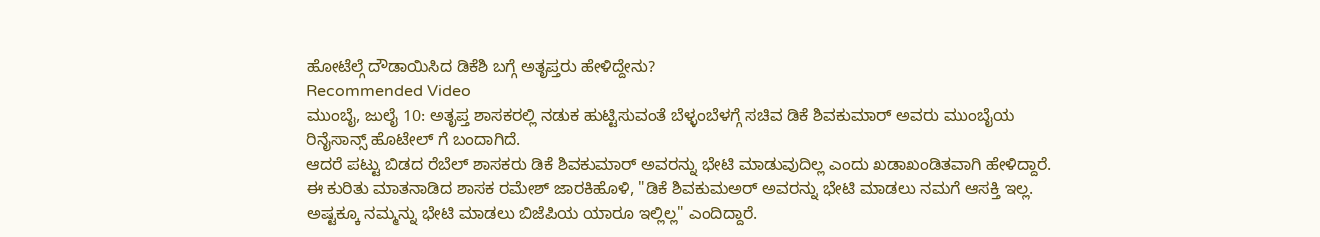ಹೋಟೆಲ್ಗೆ ದೌಡಾಯಿಸಿದ ಡಿಕೆಶಿ ಬಗ್ಗೆ ಅತೃಪ್ತರು ಹೇಳಿದ್ದೇನು?
Recommended Video
ಮುಂಬೈ, ಜುಲೈ 10: ಅತೃಪ್ತ ಶಾಸಕರಲ್ಲಿ ನಡುಕ ಹುಟ್ಟಿಸುವಂತೆ ಬೆಳ್ಳಂಬೆಳಗ್ಗೆ ಸಚಿವ ಡಿಕೆ ಶಿವಕುಮಾರ್ ಅವರು ಮುಂಬೈಯ ರಿನೈಸಾನ್ಸ್ ಹೊಟೇಲ್ ಗೆ ಬಂದಾಗಿದೆ.
ಆದರೆ ಪಟ್ಟು ಬಿಡದ ರೆಬೆಲ್ ಶಾಸಕರು ಡಿಕೆ ಶಿವಕುಮಾರ್ ಅವರನ್ನು ಭೇಟಿ ಮಾಡುವುದಿಲ್ಲ ಎಂದು ಖಡಾಖಂಡಿತವಾಗಿ ಹೇಳಿದ್ದಾರೆ.
ಈ ಕುರಿತು ಮಾತನಾಡಿದ ಶಾಸಕ ರಮೇಶ್ ಜಾರಕಿಹೊಳಿ, "ಡಿಕೆ ಶಿವಕುಮಅರ್ ಅವರನ್ನು ಭೇಟಿ ಮಾಡಲು ನಮಗೆ ಆಸಕ್ತಿ ಇಲ್ಲ. ಅಷ್ಟಕ್ಕೂ ನಮ್ಮನ್ನು ಭೇಟಿ ಮಾಡಲು ಬಿಜೆಪಿಯ ಯಾರೂ ಇಲ್ಲಿಲ್ಲ" ಎಂದಿದ್ದಾರೆ.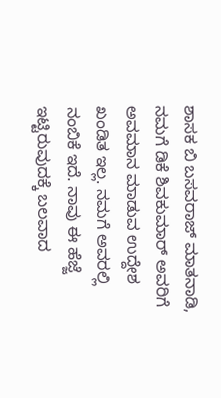ಶಾಸಕ ಬಿ ಬಸವರಾಜ್ ಮಾತನಾಡಿ, ನಮಗೆ ಡಿಕೆ ಶಿವಕುಮಾರ್ ಅವರಿಗೆ ಅವಮಾನ ಮಾಡುವ ಉದ್ದೇಶ ಖಂಡಿತ ಇಲ್ಲ. ನಮಗೆ ಅವರಲ್ಲಿ ನಂಬಿಕೆ ಇದೆ. ನಾವು ಈ ಹೆಜ್ಜೆ ಇಟ್ಟಿರುವುದಕ್ಕೆ ಬಲವಾದ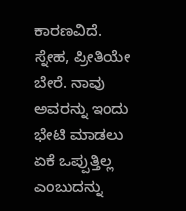ಕಾರಣವಿದೆ. ಸ್ನೇಹ, ಪ್ರೀತಿಯೇ ಬೇರೆ. ನಾವು ಅವರನ್ನು ಇಂದು ಭೇಟಿ ಮಾಡಲು ಏಕೆ ಒಪ್ಪುತ್ತಿಲ್ಲ ಎಂಬುದನ್ನು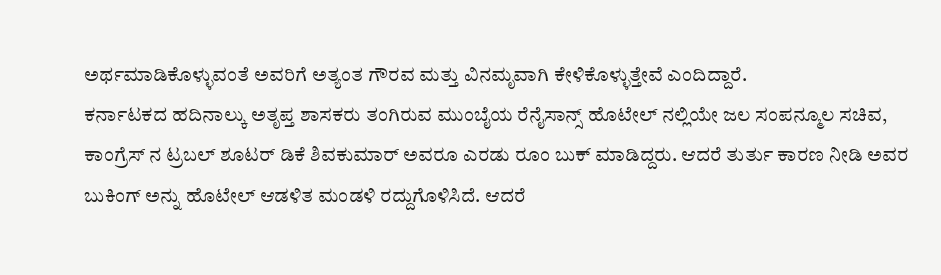ಅರ್ಥಮಾಡಿಕೊಳ್ಳುವಂತೆ ಅವರಿಗೆ ಅತ್ಯಂತ ಗೌರವ ಮತ್ತು ವಿನಮೃವಾಗಿ ಕೇಳಿಕೊಳ್ಳುತ್ತೇವೆ ಎಂದಿದ್ದಾರೆ.
ಕರ್ನಾಟಕದ ಹದಿನಾಲ್ಕು ಅತೃಪ್ತ ಶಾಸಕರು ತಂಗಿರುವ ಮುಂಬೈಯ ರೆನೈಸಾನ್ಸ್ ಹೊಟೇಲ್ ನಲ್ಲಿಯೇ ಜಲ ಸಂಪನ್ಮೂಲ ಸಚಿವ, ಕಾಂಗ್ರೆಸ್ ನ ಟ್ರಬಲ್ ಶೂಟರ್ ಡಿಕೆ ಶಿವಕುಮಾರ್ ಅವರೂ ಎರಡು ರೂಂ ಬುಕ್ ಮಾಡಿದ್ದರು. ಆದರೆ ತುರ್ತು ಕಾರಣ ನೀಡಿ ಅವರ ಬುಕಿಂಗ್ ಅನ್ನು ಹೊಟೇಲ್ ಆಡಳಿತ ಮಂಡಳಿ ರದ್ದುಗೊಳಿಸಿದೆ. ಆದರೆ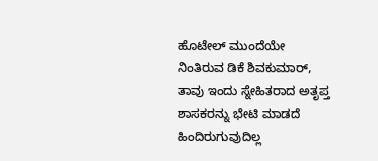ಹೊಟೇಲ್ ಮುಂದೆಯೇ ನಿಂತಿರುವ ಡಿಕೆ ಶಿವಕುಮಾರ್, ತಾವು ಇಂದು ಸ್ನೇಹಿತರಾದ ಅತೃಪ್ತ ಶಾಸಕರನ್ನು ಭೇಟಿ ಮಾಡದೆ ಹಿಂದಿರುಗುವುದಿಲ್ಲ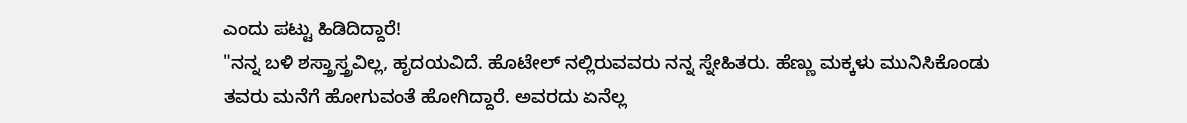ಎಂದು ಪಟ್ಟು ಹಿಡಿದಿದ್ದಾರೆ!
"ನನ್ನ ಬಳಿ ಶಸ್ತ್ರಾಸ್ತ್ರವಿಲ್ಲ, ಹೃದಯವಿದೆ. ಹೊಟೇಲ್ ನಲ್ಲಿರುವವರು ನನ್ನ ಸ್ನೇಹಿತರು. ಹೆಣ್ಣು ಮಕ್ಕಳು ಮುನಿಸಿಕೊಂಡು ತವರು ಮನೆಗೆ ಹೋಗುವಂತೆ ಹೋಗಿದ್ದಾರೆ. ಅವರದು ಏನೆಲ್ಲ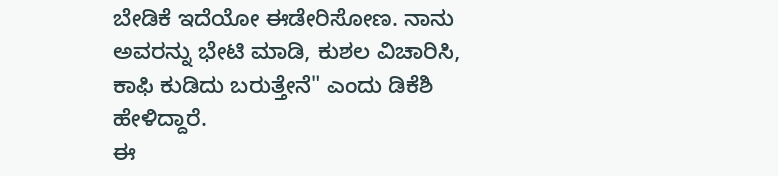ಬೇಡಿಕೆ ಇದೆಯೋ ಈಡೇರಿಸೋಣ. ನಾನು ಅವರನ್ನು ಭೇಟಿ ಮಾಡಿ, ಕುಶಲ ವಿಚಾರಿಸಿ, ಕಾಫಿ ಕುಡಿದು ಬರುತ್ತೇನೆ" ಎಂದು ಡಿಕೆಶಿ ಹೇಳಿದ್ದಾರೆ.
ಈ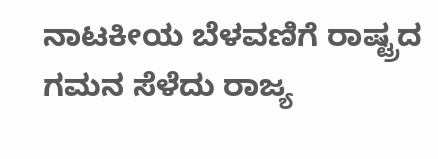ನಾಟಕೀಯ ಬೆಳವಣಿಗೆ ರಾಷ್ಟ್ರದ ಗಮನ ಸೆಳೆದು ರಾಜ್ಯ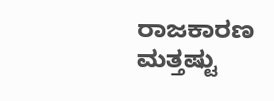ರಾಜಕಾರಣ ಮತ್ತಷ್ಟು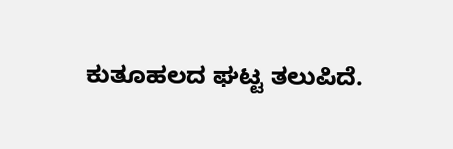ಕುತೂಹಲದ ಘಟ್ಟ ತಲುಪಿದೆ.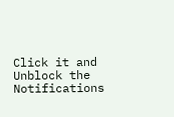Click it and Unblock the Notifications